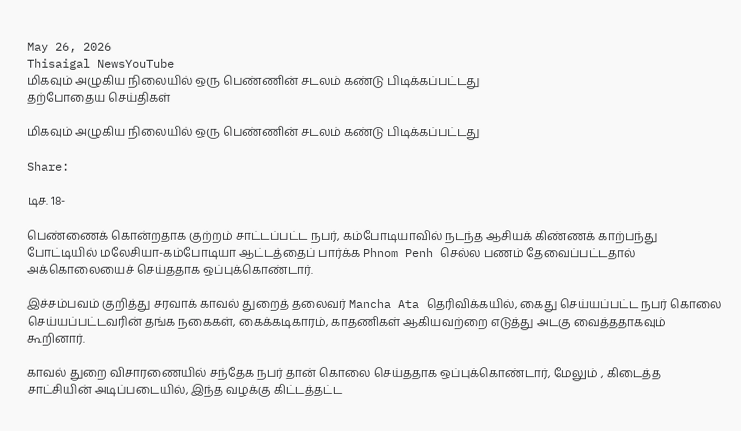May 26, 2026
Thisaigal NewsYouTube
மிகவும் அழுகிய நிலையில் ஒரு பெண்ணின் சடலம் கண்டு பிடிக்கப்பட்டது
தற்போதைய செய்திகள்

மிகவும் அழுகிய நிலையில் ஒரு பெண்ணின் சடலம் கண்டு பிடிக்கப்பட்டது

Share:

டிச. 18-

பெண்ணைக் கொன்றதாக குற்றம் சாட்டப்பட்ட நபர், கம்போடியாவில் நடந்த ஆசியக் கிண்ணக் காற்பந்து போட்டியில் மலேசியா-கம்போடியா ஆட்டத்தைப் பார்க்க Phnom Penh செல்ல பணம் தேவைப்பட்டதால் அக்கொலையைச் செய்ததாக ஒப்புக்கொண்டார்.

இச்சம்பவம் குறித்து சரவாக் காவல் துறைத் தலைவர் Mancha Ata தெரிவிக்கயில், கைது செய்யப்பட்ட நபர் கொலை செய்யப்பட்டவரின் தங்க நகைகள், கைக்கடிகாரம், காதணிகள் ஆகியவற்றை எடுத்து அடகு வைத்ததாகவும் கூறினார்.

காவல் துறை விசாரணையில் சந்தேக நபர் தான் கொலை செய்ததாக ஒப்புக்கொண்டார், மேலும் , கிடைத்த சாட்சியின் அடிப்படையில், இந்த வழக்கு கிட்டத்தட்ட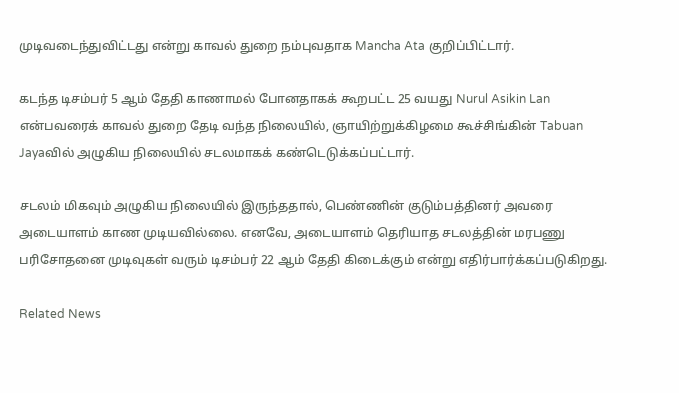முடிவடைந்துவிட்டது என்று காவல் துறை நம்புவதாக Mancha Ata குறிப்பிட்டார்.

கடந்த டிசம்பர் 5 ஆம் தேதி காணாமல் போனதாகக் கூறபட்ட 25 வயது Nurul Asikin Lan என்பவரைக் காவல் துறை தேடி வந்த நிலையில், ஞாயிற்றுக்கிழமை கூச்சிங்கின் Tabuan Jayaவில் அழுகிய நிலையில் சடலமாகக் கண்டெடுக்கப்பட்டார்.

சடலம் மிகவும் அழுகிய நிலையில் இருந்ததால், பெண்ணின் குடும்பத்தினர் அவரை அடையாளம் காண முடியவில்லை. எனவே, அடையாளம் தெரியாத சடலத்தின் மரபணு பரிசோதனை முடிவுகள் வரும் டிசம்பர் 22 ஆம் தேதி கிடைக்கும் என்று எதிர்பார்க்கப்படுகிறது.

Related News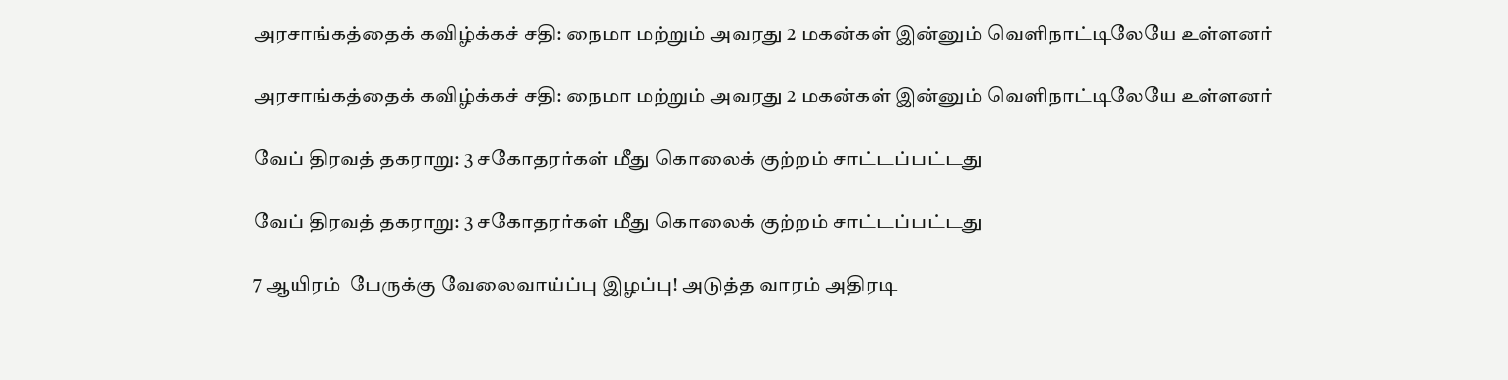அரசாங்கத்தைக் கவிழ்க்கச் சதி: நைமா மற்றும் அவரது 2 மகன்கள் இன்னும் வெளிநாட்டிலேயே உள்ளனர்

அரசாங்கத்தைக் கவிழ்க்கச் சதி: நைமா மற்றும் அவரது 2 மகன்கள் இன்னும் வெளிநாட்டிலேயே உள்ளனர்

வேப் திரவத் தகராறு: 3 சகோதரர்கள் மீது கொலைக் குற்றம் சாட்டப்பட்டது

வேப் திரவத் தகராறு: 3 சகோதரர்கள் மீது கொலைக் குற்றம் சாட்டப்பட்டது

7 ஆயிரம்  பேருக்கு வேலைவாய்ப்பு இழப்பு! அடுத்த வாரம் அதிரடி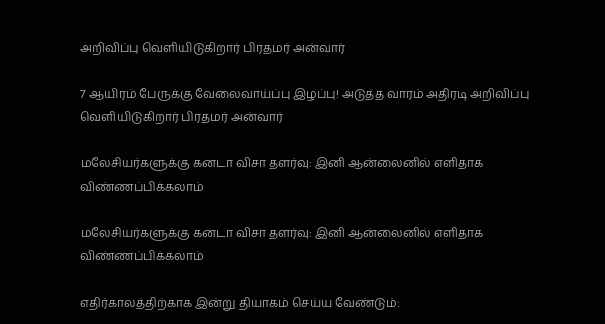அறிவிப்பு வெளியிடுகிறார் பிரதமர் அன்வார்

7 ஆயிரம் பேருக்கு வேலைவாய்ப்பு இழப்பு! அடுத்த வாரம் அதிரடி அறிவிப்பு வெளியிடுகிறார் பிரதமர் அன்வார்

மலேசியர்களுக்கு கனடா விசா தளர்வு: இனி ஆன்லைனில் எளிதாக விண்ணப்பிக்கலாம்

மலேசியர்களுக்கு கனடா விசா தளர்வு: இனி ஆன்லைனில் எளிதாக விண்ணப்பிக்கலாம்

எதிர்காலத்திற்காக இன்று தியாகம் செய்ய வேண்டும்: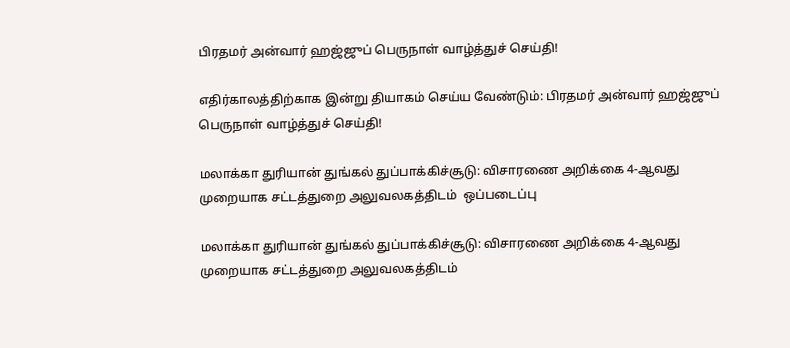பிரதமர் அன்வார் ஹஜ்ஜுப் பெருநாள் வாழ்த்துச் செய்தி!

எதிர்காலத்திற்காக இன்று தியாகம் செய்ய வேண்டும்: பிரதமர் அன்வார் ஹஜ்ஜுப் பெருநாள் வாழ்த்துச் செய்தி!

மலாக்கா துரியான் துங்கல் துப்பாக்கிச்சூடு: விசாரணை அறிக்கை 4-ஆவது முறையாக சட்டத்துறை அலுவலகத்திடம்  ஒப்படைப்பு

மலாக்கா துரியான் துங்கல் துப்பாக்கிச்சூடு: விசாரணை அறிக்கை 4-ஆவது முறையாக சட்டத்துறை அலுவலகத்திடம்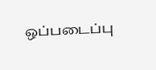ஒப்படைப்பு